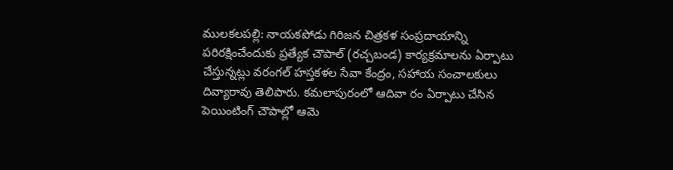ములకలపల్లి: నాయకపోడు గిరిజన చిత్రకళ సంప్రదాయాన్ని పరిరక్షించేందుకు ప్రత్యేక చౌపాల్ (రచ్చబండ) కార్యక్రమాలను ఏర్పాటు చేస్తున్నట్లు వరంగల్ హస్తకళల సేవా కేంద్రం, సహాయ సంచాలకులు దివ్యారావు తెలిపారు. కమలాపురంలో ఆదివా రం ఏర్పాటు చేసిన పెయింటింగ్ చౌపాల్లో ఆమె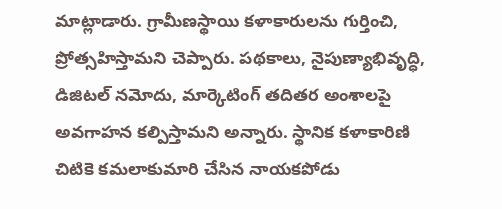మాట్లాడారు. గ్రామీణస్థాయి కళాకారులను గుర్తించి, ప్రోత్సహిస్తామని చెప్పారు. పథకాలు, నైపుణ్యాభివృద్ధి, డిజిటల్ నమోదు, మార్కెటింగ్ తదితర అంశాలపై అవగాహన కల్పిస్తామని అన్నారు. స్థానిక కళాకారిణి చిటికె కమలాకుమారి చేసిన నాయకపోడు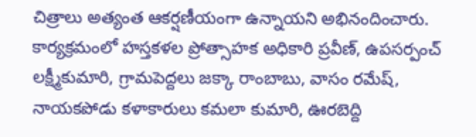చిత్రాలు అత్యంత ఆకర్షణీయంగా ఉన్నాయని అభినందించారు. కార్యక్రమంలో హస్తకళల ప్రోత్సాహక అధికారి ప్రవీణ్, ఉపసర్పంచ్ లక్ష్మీకుమారి, గ్రామపెద్దలు జక్కా రాంబాబు, వాసం రమేష్, నాయకపోడు కళాకారులు కమలా కుమారి, ఊరబెద్ది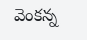వెంకన్న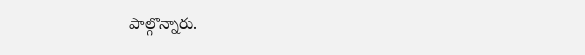పాల్గొన్నారు.